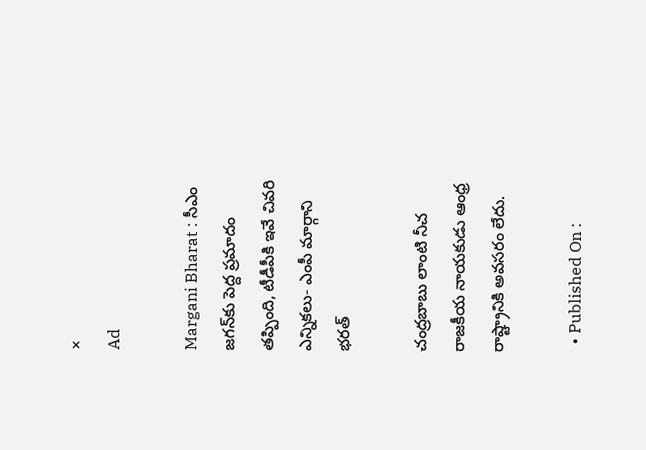×
Ad

Margani Bharat : సీఎం జగన్‌కు పెద్ద ప్రమాదం తప్పింది, టీడీపీకి ఇవే చివరి ఎన్నికలు- ఎంపీ మార్గాని భరత్

చంద్రబాబు లాంటి నీచ రాజకీయ నాయకుడు ఆంధ్ర రాష్ట్రానికి అవసరం లేదు.

  • Published On :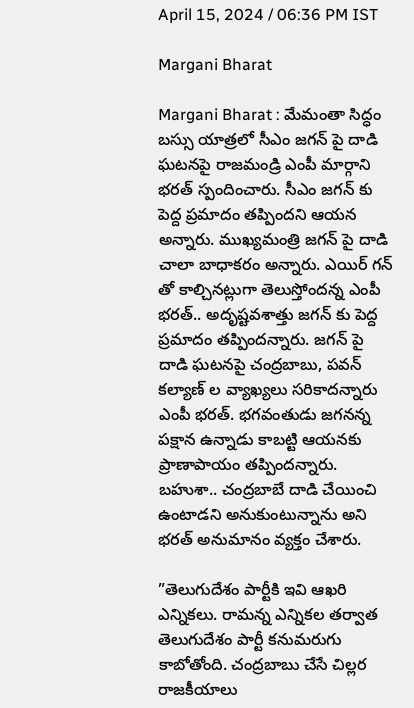April 15, 2024 / 06:36 PM IST

Margani Bharat

Margani Bharat : మేమంతా సిద్ధం బస్సు యాత్రలో సీఎం జగన్ పై దాడి ఘటనపై రాజమండ్రి ఎంపీ మార్గాని భరత్ స్పందించారు. సీఎం జగన్ కు పెద్ద ప్రమాదం తప్పిందని ఆయన అన్నారు. ముఖ్యమంత్రి జగన్ పై దాడి చాలా బాధాకరం అన్నారు. ఎయిర్ గన్ తో కాల్చినట్లుగా తెలుస్తోందన్న ఎంపీ భరత్.. అదృష్టవశాత్తు జగన్ కు పెద్ద ప్రమాదం తప్పిందన్నారు. జగన్ పై దాడి ఘటనపై చంద్రబాబు, పవన్ కల్యాణ్ ల వ్యాఖ్యలు సరికాదన్నారు ఎంపీ భరత్. భగవంతుడు జగనన్న పక్షాన ఉన్నాడు కాబట్టి ఆయనకు ప్రాణాపాయం తప్పిందన్నారు. బహుశా.. చంద్రబాబే దాడి చేయించి ఉంటాడని అనుకుంటున్నాను అని భరత్ అనుమానం వ్యక్తం చేశారు.

”తెలుగుదేశం పార్టీకి ఇవి ఆఖరి ఎన్నికలు. రామన్న ఎన్నికల తర్వాత తెలుగుదేశం పార్టీ కనుమరుగు కాబోతోంది. చంద్రబాబు చేసే చిల్లర రాజకీయాలు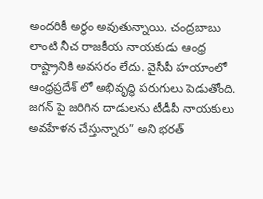అందరికీ అర్థం అవుతున్నాయి. చంద్రబాబు లాంటి నీచ రాజకీయ నాయకుడు ఆంధ్ర రాష్ట్రానికి అవసరం లేదు. వైసీపీ హయాంలో ఆంధ్రప్రదేశ్ లో అభివృద్ధి పరుగులు పెడుతోంది. జగన్ పై జరిగిన దాడులను టీడీపీ నాయకులు అవహేళన చేస్తున్నారు” అని భరత్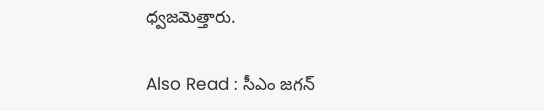ధ్వజమెత్తారు.

Also Read : సీఎం జగన్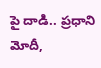పై దాడి.. ప్రధాని మోదీ,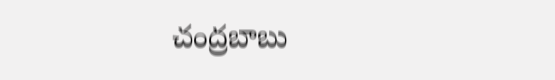చంద్రబాబు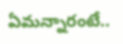ఏమన్నారంటే..